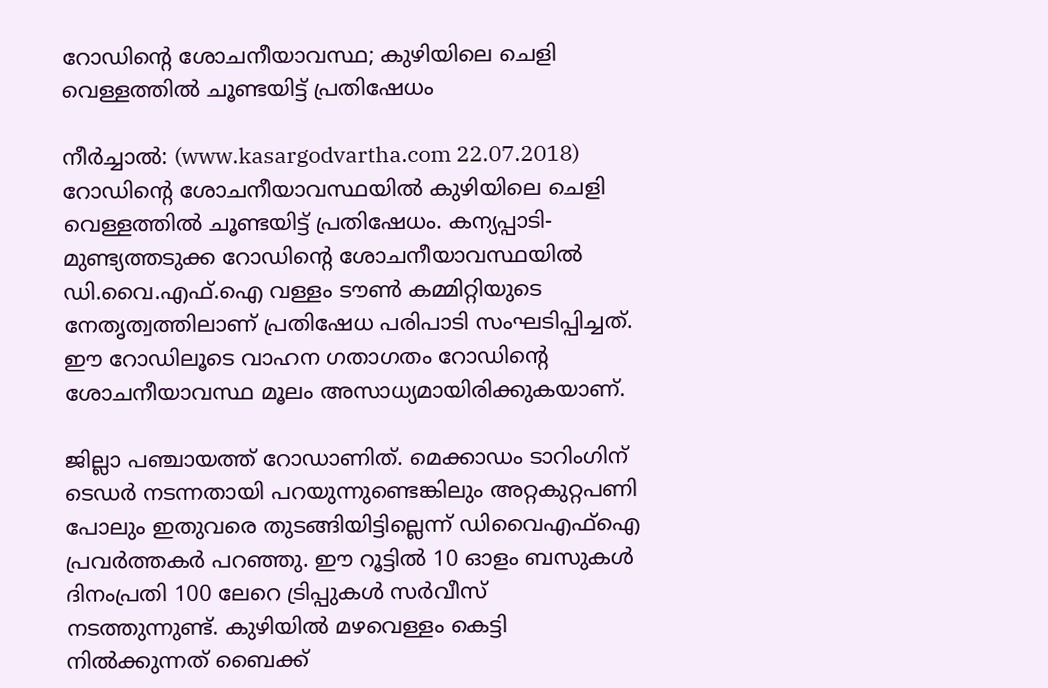റോഡിന്റെ ശോചനീയാവസ്ഥ; കുഴിയിലെ ചെളി വെള്ളത്തില്‍ ചൂണ്ടയിട്ട് പ്രതിഷേധം

നീര്‍ച്ചാല്‍: (www.kasargodvartha.com 22.07.2018) റോഡിന്റെ ശോചനീയാവസ്ഥയില്‍ കുഴിയിലെ ചെളി വെള്ളത്തില്‍ ചൂണ്ടയിട്ട് പ്രതിഷേധം. കന്യപ്പാടി- മുണ്ട്യത്തടുക്ക റോഡിന്റെ ശോചനീയാവസ്ഥയില്‍ ഡി.വൈ.എഫ്.ഐ വള്ളം ടൗണ്‍ കമ്മിറ്റിയുടെ നേതൃത്വത്തിലാണ് പ്രതിഷേധ പരിപാടി സംഘടിപ്പിച്ചത്. ഈ റോഡിലൂടെ വാഹന ഗതാഗതം റോഡിന്റെ ശോചനീയാവസ്ഥ മൂലം അസാധ്യമായിരിക്കുകയാണ്.

ജില്ലാ പഞ്ചായത്ത് റോഡാണിത്. മെക്കാഡം ടാറിംഗിന് ടെഡര്‍ നടന്നതായി പറയുന്നുണ്ടെങ്കിലും അറ്റകുറ്റപണി പോലും ഇതുവരെ തുടങ്ങിയിട്ടില്ലെന്ന് ഡിവൈഎഫ്‌ഐ പ്രവര്‍ത്തകര്‍ പറഞ്ഞു. ഈ റൂട്ടില്‍ 10 ഓളം ബസുകള്‍ ദിനംപ്രതി 100 ലേറെ ട്രിപ്പുകള്‍ സര്‍വീസ് നടത്തുന്നുണ്ട്. കുഴിയില്‍ മഴവെള്ളം കെട്ടി നില്‍ക്കുന്നത് ബൈക്ക്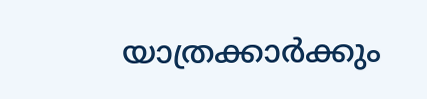യാത്രക്കാര്‍ക്കും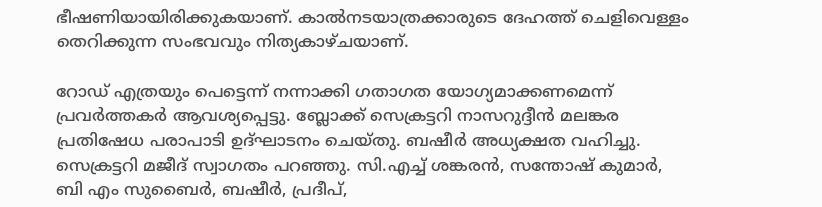ഭീഷണിയായിരിക്കുകയാണ്. കാല്‍നടയാത്രക്കാരുടെ ദേഹത്ത് ചെളിവെള്ളം തെറിക്കുന്ന സംഭവവും നിത്യകാഴ്ചയാണ്.

റോഡ് എത്രയും പെട്ടെന്ന് നന്നാക്കി ഗതാഗത യോഗ്യമാക്കണമെന്ന് പ്രവര്‍ത്തകര്‍ ആവശ്യപ്പെട്ടു. ബ്ലോക്ക് സെക്രട്ടറി നാസറുദ്ദീന്‍ മലങ്കര പ്രതിഷേധ പരാപാടി ഉദ്ഘാടനം ചെയ്തു. ബഷീര്‍ അധ്യക്ഷത വഹിച്ചു. സെക്രട്ടറി മജീദ് സ്വാഗതം പറഞ്ഞു. സി.എച്ച് ശങ്കരന്‍, സന്തോഷ് കുമാര്‍, ബി എം സുബൈര്‍, ബഷീര്‍, പ്രദീപ്,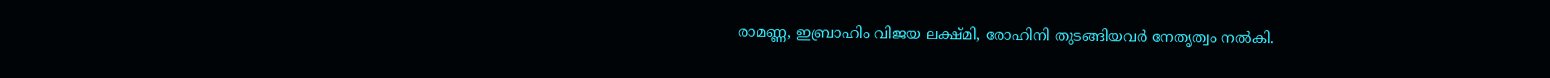രാമണ്ണ, ഇബ്രാഹിം വിജയ ലക്ഷ്മി, രോഹിനി തുടങ്ങിയവര്‍ നേതൃത്വം നല്‍കി.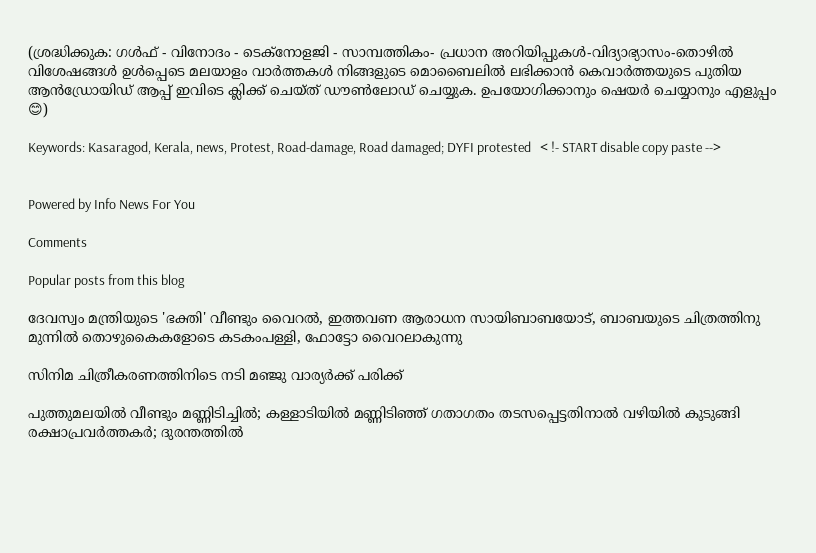(ശ്രദ്ധിക്കുക: ഗൾഫ് - വിനോദം - ടെക്നോളജി - സാമ്പത്തികം- പ്രധാന അറിയിപ്പുകൾ-വിദ്യാഭ്യാസം-തൊഴിൽ വിശേഷങ്ങൾ ഉൾപ്പെടെ മലയാളം വാർത്തകൾ നിങ്ങളുടെ മൊബൈലിൽ ലഭിക്കാൻ കെവാർത്തയുടെ പുതിയ ആൻഡ്രോയിഡ് ആപ്പ് ഇവിടെ ക്ലിക്ക് ചെയ്ത് ഡൗൺലോഡ് ചെയ്യുക. ഉപയോഗിക്കാനും ഷെയർ ചെയ്യാനും എളുപ്പം 😊)

Keywords: Kasaragod, Kerala, news, Protest, Road-damage, Road damaged; DYFI protested   < !- START disable copy paste -->


Powered by Info News For You

Comments

Popular posts from this blog

ദേവസ്വം മന്ത്രിയുടെ 'ഭക്തി' വീണ്ടും വൈറല്‍, ഇത്തവണ ആരാധന സായിബാബയോട്, ബാബയുടെ ചിത്രത്തിനു മുന്നില്‍ തൊഴുകൈകളോടെ കടകംപള്ളി, ഫോട്ടോ വൈറലാകുന്നു

സിനിമ ചിത്രീകരണത്തിനിടെ നടി മഞ്ജു വാര്യര്‍ക്ക് പരിക്ക്

പുത്തുമലയില്‍ വീണ്ടും മണ്ണിടിച്ചില്‍; കള്ളാടിയില്‍ മണ്ണിടിഞ്ഞ് ഗതാഗതം തടസപ്പെട്ടതിനാല്‍ വഴിയില്‍ കുടുങ്ങി രക്ഷാപ്രവര്‍ത്തകര്‍; ദുരന്തത്തില്‍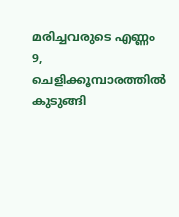മരിച്ചവരുടെ എണ്ണം 9, ചെളിക്കൂമ്പാരത്തില്‍ കുടുങ്ങി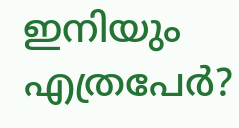ഇനിയും എത്രപേര്‍?